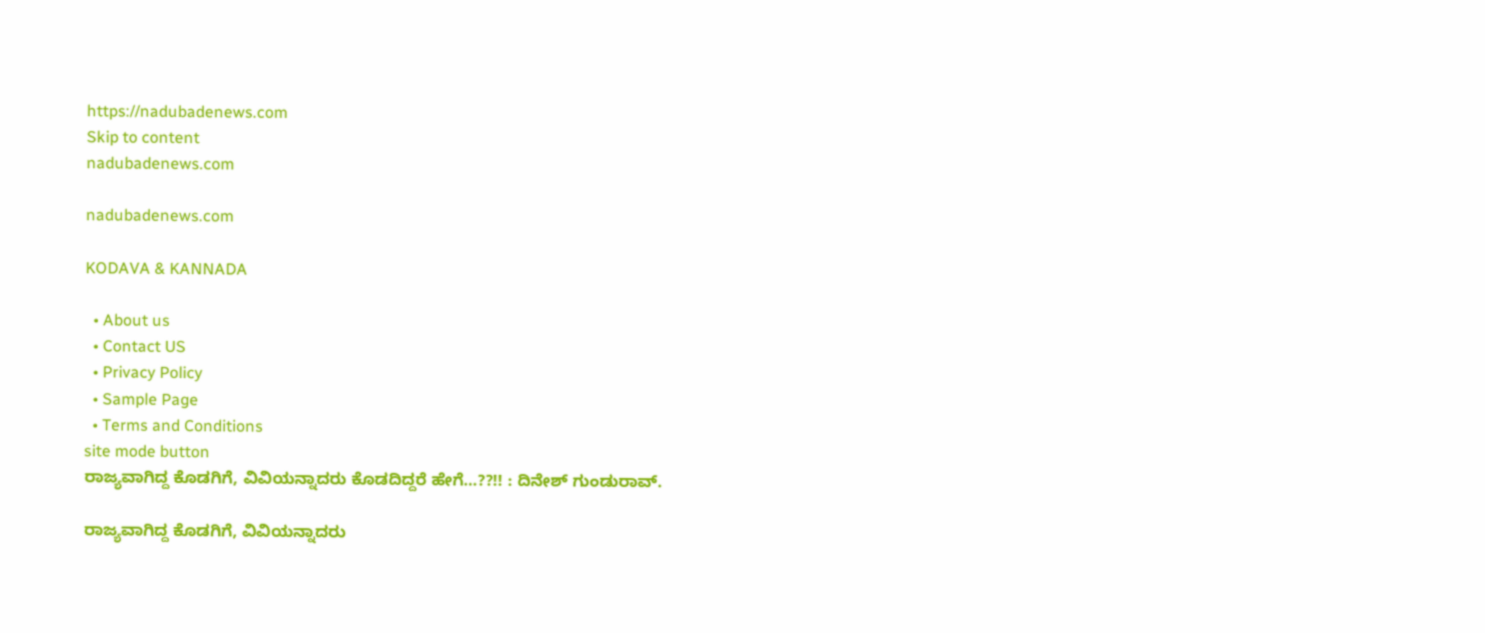https://nadubadenews.com
Skip to content
nadubadenews.com

nadubadenews.com

KODAVA & KANNADA

  • About us
  • Contact US
  • Privacy Policy
  • Sample Page
  • Terms and Conditions
site mode button
ರಾಜ್ಯವಾಗಿದ್ದ ಕೊಡಗಿಗೆ, ವಿವಿಯನ್ನಾದರು ಕೊಡದಿದ್ದರೆ ಹೇಗೆ…??!! : ದಿನೇಶ್‌ ಗುಂಡುರಾವ್.

ರಾಜ್ಯವಾಗಿದ್ದ ಕೊಡಗಿಗೆ, ವಿವಿಯನ್ನಾದರು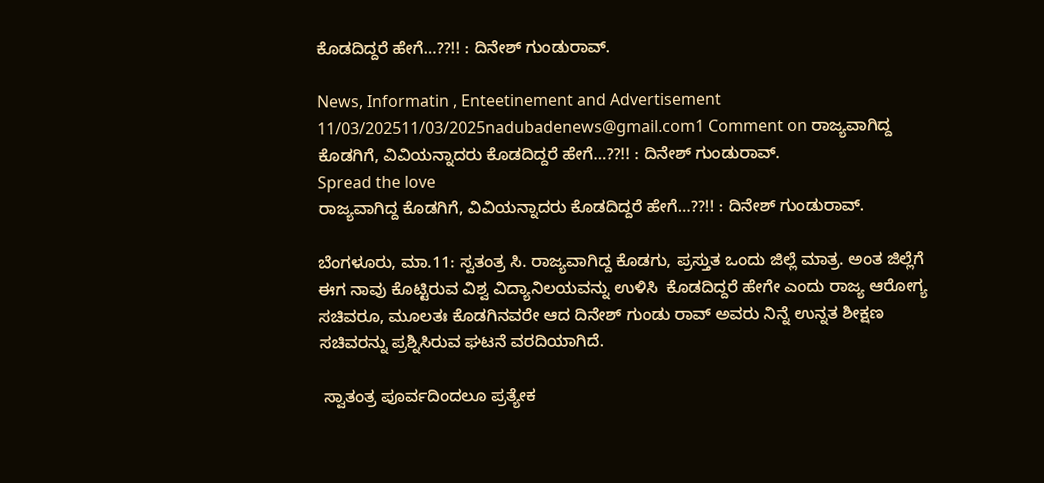ಕೊಡದಿದ್ದರೆ ಹೇಗೆ…??!! : ದಿನೇಶ್‌ ಗುಂಡುರಾವ್.

News, Informatin , Enteetinement and Advertisement
11/03/202511/03/2025nadubadenews@gmail.com1 Comment on ರಾಜ್ಯವಾಗಿದ್ದ ಕೊಡಗಿಗೆ, ವಿವಿಯನ್ನಾದರು ಕೊಡದಿದ್ದರೆ ಹೇಗೆ…??!! : ದಿನೇಶ್‌ ಗುಂಡುರಾವ್.
Spread the love
ರಾಜ್ಯವಾಗಿದ್ದ ಕೊಡಗಿಗೆ, ವಿವಿಯನ್ನಾದರು ಕೊಡದಿದ್ದರೆ ಹೇಗೆ…??!! : ದಿನೇಶ್‌ ಗುಂಡುರಾವ್.

ಬೆಂಗಳೂರು, ಮಾ.11: ಸ್ವತಂತ್ರ ಸಿ. ರಾಜ್ಯವಾಗಿದ್ದ ಕೊಡಗು, ಪ್ರಸ್ತುತ ಒಂದು ಜಿಲ್ಲೆ ಮಾತ್ರ. ಅಂತ ಜಿಲ್ಲೆಗೆ ಈಗ ನಾವು ಕೊಟ್ಟಿರುವ ವಿಶ್ವ ವಿದ್ಯಾನಿಲಯವನ್ನು ಉಳಿಸಿ  ಕೊಡದಿದ್ದರೆ ಹೇಗೇ ಎಂದು ರಾಜ್ಯ ಆರೋಗ್ಯ ಸಚಿವರೂ, ಮೂಲತಃ ಕೊಡಗಿನವರೇ ಆದ ದಿನೇಶ್‌ ಗುಂಡು ರಾವ್‌ ಅವರು ನಿನ್ನೆ ಉನ್ನತ ಶೀಕ್ಷಣ ಸಚಿವರನ್ನು ಪ್ರಶ್ನಿಸಿರುವ ಘಟನೆ ವರದಿಯಾಗಿದೆ.

 ಸ್ವಾತಂತ್ರ ಪೂರ್ವದಿಂದಲೂ ಪ್ರತ್ಯೇಕ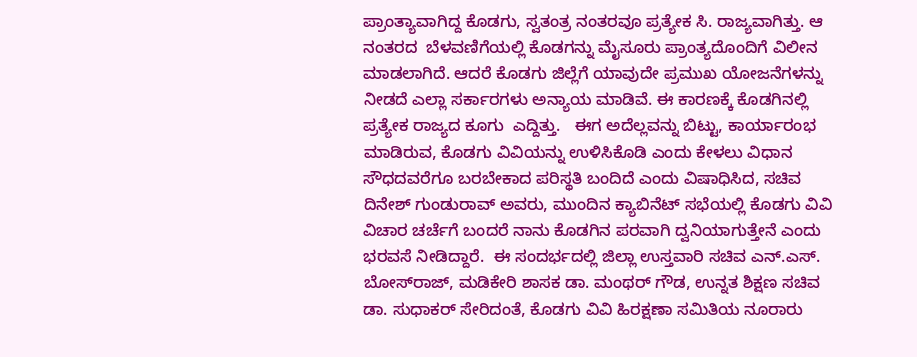ಪ್ರಾಂತ್ಯಾವಾಗಿದ್ದ ಕೊಡಗು, ಸ್ವತಂತ್ರ ನಂತರವೂ ಪ್ರತ್ಯೇಕ ಸಿ. ರಾಜ್ಯವಾಗಿತ್ತು. ಆ ನಂತರದ  ಬೆಳವಣಿಗೆಯಲ್ಲಿ ಕೊಡಗನ್ನು ಮೈಸೂರು ಪ್ರಾಂತ್ಯದೊಂದಿಗೆ ವಿಲೀನ ಮಾಡಲಾಗಿದೆ. ಆದರೆ ಕೊಡಗು ಜಿಲ್ಲೆಗೆ ಯಾವುದೇ ಪ್ರಮುಖ ಯೋಜನೆಗಳನ್ನು ನೀಡದೆ ಎಲ್ಲಾ ಸರ್ಕಾರಗಳು ಅನ್ಯಾಯ ಮಾಡಿವೆ. ಈ ಕಾರಣಕ್ಕೆ ಕೊಡಗಿನಲ್ಲಿ ಪ್ರತ್ಯೇಕ ರಾಜ್ಯದ ಕೂಗು  ಎದ್ದಿತ್ತು.   ಈಗ ಅದೆಲ್ಲವನ್ನು ಬಿಟ್ಟು, ಕಾರ್ಯಾರಂಭ ಮಾಡಿರುವ, ಕೊಡಗು ವಿವಿಯನ್ನು ಉಳಿಸಿಕೊಡಿ ಎಂದು ಕೇಳಲು ವಿಧಾನ ಸೌಧದವರೆಗೂ ಬರಬೇಕಾದ ಪರಿಸ್ಥತಿ ಬಂದಿದೆ ಎಂದು ವಿಷಾಧಿಸಿದ, ಸಚಿವ ದಿನೇಶ್‌ ಗುಂಡುರಾವ್‌ ಅವರು, ಮುಂದಿನ ಕ್ಯಾಬಿನೆಟ್‌ ಸಭೆಯಲ್ಲಿ ಕೊಡಗು ವಿವಿ ವಿಚಾರ ಚರ್ಚೆಗೆ ಬಂದರೆ ನಾನು ಕೊಡಗಿನ ಪರವಾಗಿ ದ್ವನಿಯಾಗುತ್ತೇನೆ ಎಂದು ಭರವಸೆ ನೀಡಿದ್ದಾರೆ.  ಈ ಸಂದರ್ಭದಲ್ಲಿ ಜಿಲ್ಲಾ ಉಸ್ತವಾರಿ ಸಚಿವ ಎನ್.ಎಸ್. ಬೋಸ್‌ರಾಜ್‌, ಮಡಿಕೇರಿ ಶಾಸಕ ಡಾ. ಮಂಥರ್‌ ಗೌಡ, ಉನ್ನತ ಶಿಕ್ಷಣ ಸಚಿವ ಡಾ. ಸುಧಾಕರ್‌ ಸೇರಿದಂತೆ, ಕೊಡಗು ವಿವಿ ಹಿರಕ್ಷಣಾ ಸಮಿತಿಯ ನೂರಾರು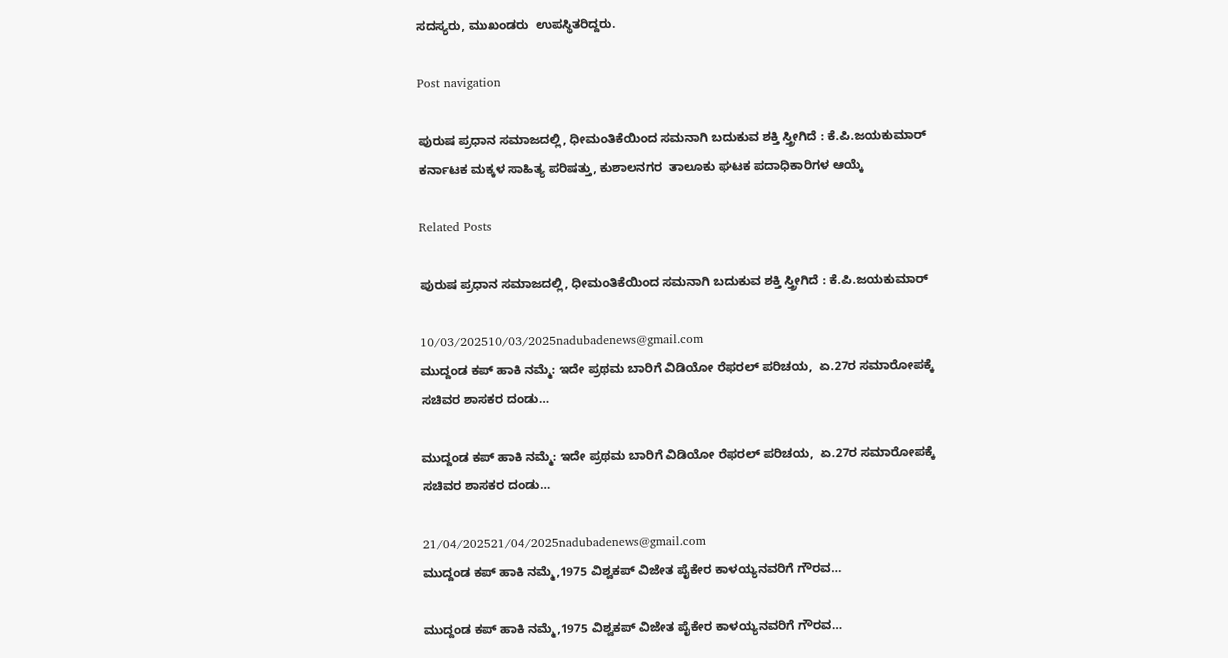ಸದಸ್ಯರು, ಮುಖಂಡರು  ಉಪಸ್ಥಿತರಿದ್ದರು.

Post navigation

ಪುರುಷ ಪ್ರಧಾನ ಸಮಾಜದಲ್ಲಿ, ಧೀಮಂತಿಕೆಯಿಂದ ಸಮನಾಗಿ ಬದುಕುವ ಶಕ್ತಿ ಸ್ತ್ರೀಗಿದೆ : ಕೆ.ಪಿ.ಜಯಕುಮಾರ್
ಕರ್ನಾಟಕ ಮಕ್ಕಳ ಸಾಹಿತ್ಯ ಪರಿಷತ್ತು, ಕುಶಾಲನಗರ  ತಾಲೂಕು ಘಟಕ ಪದಾಧಿಕಾರಿಗಳ ಆಯ್ಕೆ

Related Posts

ಪುರುಷ ಪ್ರಧಾನ ಸಮಾಜದಲ್ಲಿ, ಧೀಮಂತಿಕೆಯಿಂದ ಸಮನಾಗಿ ಬದುಕುವ ಶಕ್ತಿ ಸ್ತ್ರೀಗಿದೆ : ಕೆ.ಪಿ.ಜಯಕುಮಾರ್

10/03/202510/03/2025nadubadenews@gmail.com
ಮುದ್ದಂಡ ಕಪ್ ಹಾಕಿ ನಮ್ಮೆ: ಇದೇ ಪ್ರಥಮ ಬಾರಿಗೆ ವಿಡಿಯೋ ರೆಫರಲ್ ಪರಿಚಯ,  ಏ.27ರ ಸಮಾರೋಪಕ್ಕೆ ಸಚಿವರ ಶಾಸಕರ ದಂಡು…

ಮುದ್ದಂಡ ಕಪ್ ಹಾಕಿ ನಮ್ಮೆ: ಇದೇ ಪ್ರಥಮ ಬಾರಿಗೆ ವಿಡಿಯೋ ರೆಫರಲ್ ಪರಿಚಯ,  ಏ.27ರ ಸಮಾರೋಪಕ್ಕೆ ಸಚಿವರ ಶಾಸಕರ ದಂಡು…

21/04/202521/04/2025nadubadenews@gmail.com
ಮುದ್ದಂಡ ಕಪ್ ಹಾಕಿ ನಮ್ಮೆ,1975 ವಿಶ್ವಕಪ್ ವಿಜೇತ ಪೈಕೇರ ಕಾಳಯ್ಯನವರಿಗೆ ಗೌರವ…

ಮುದ್ದಂಡ ಕಪ್ ಹಾಕಿ ನಮ್ಮೆ,1975 ವಿಶ್ವಕಪ್ ವಿಜೇತ ಪೈಕೇರ ಕಾಳಯ್ಯನವರಿಗೆ ಗೌರವ…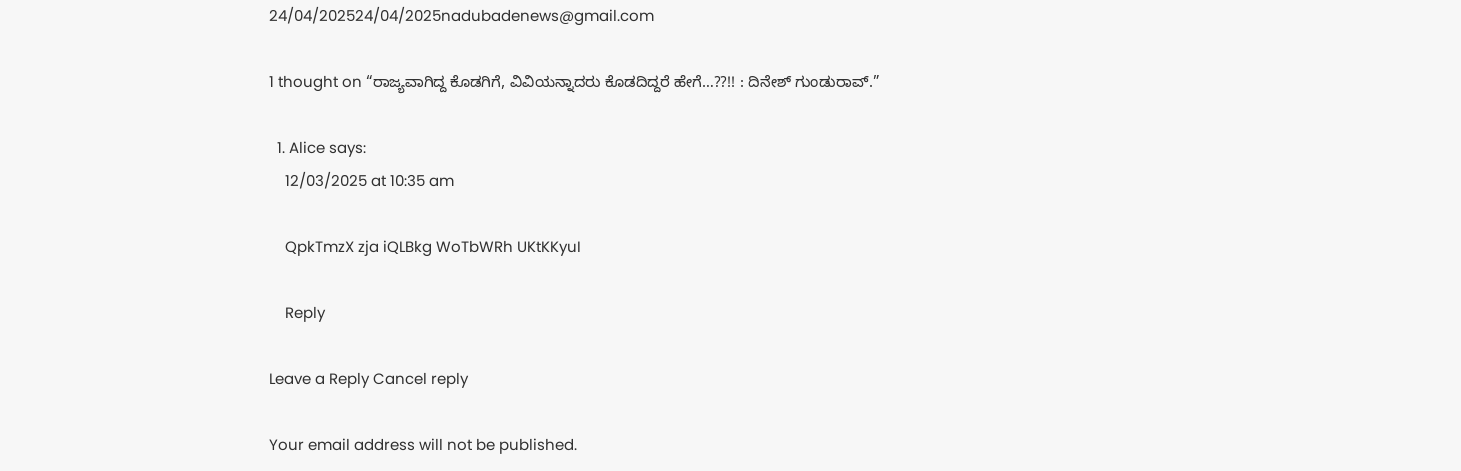24/04/202524/04/2025nadubadenews@gmail.com

1 thought on “ರಾಜ್ಯವಾಗಿದ್ದ ಕೊಡಗಿಗೆ, ವಿವಿಯನ್ನಾದರು ಕೊಡದಿದ್ದರೆ ಹೇಗೆ…??!! : ದಿನೇಶ್‌ ಗುಂಡುರಾವ್.”

  1. Alice says:
    12/03/2025 at 10:35 am

    QpkTmzX zja iQLBkg WoTbWRh UKtKKyuI

    Reply

Leave a Reply Cancel reply

Your email address will not be published.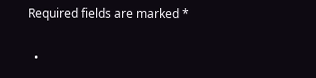Required fields are marked *

  •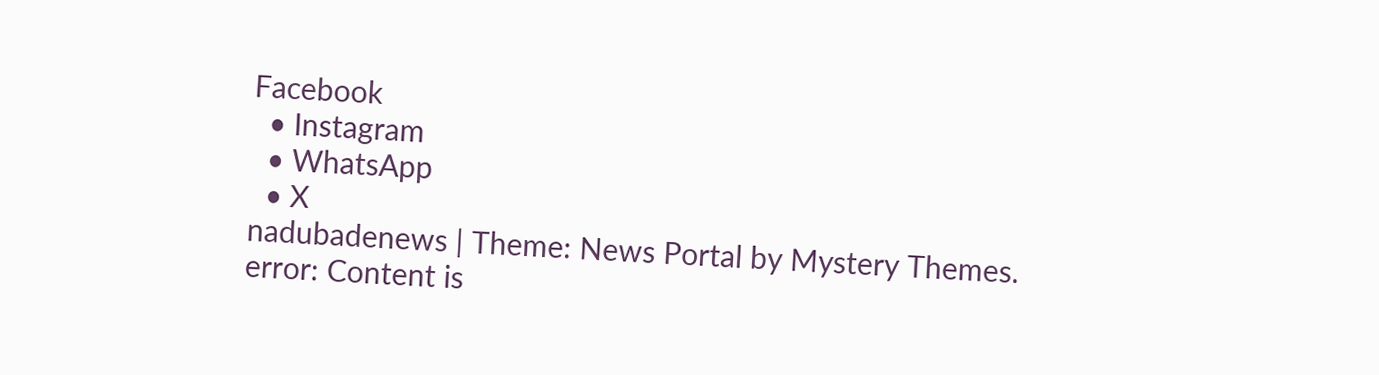Facebook
  • Instagram
  • WhatsApp
  • X
nadubadenews | Theme: News Portal by Mystery Themes.
error: Content is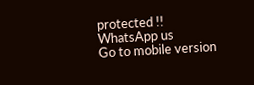protected !!
WhatsApp us
Go to mobile version